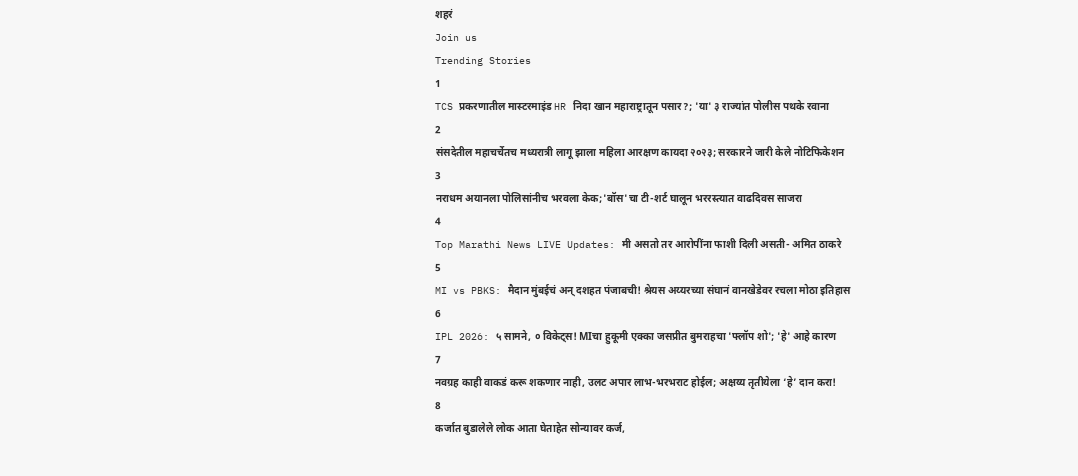शहरं
Join us
Trending Stories
1
TCS प्रकरणातील मास्टरमाइंड HR निदा खान महाराष्ट्रातून पसार?; 'या' ३ राज्यांत पोलीस पथके रवाना
2
संसदेतील महाचर्चेतच मध्यरात्री लागू झाला महिला आरक्षण कायदा २०२३; सरकारने जारी केले नोटिफिकेशन
3
नराधम अयानला पोलिसांनीच भरवला केक;'बॉस'चा टी-शर्ट घालून भररस्त्यात वाढदिवस साजरा
4
Top Marathi News LIVE Updates: मी असतो तर आरोपींना फाशी दिली असती- अमित ठाकरे
5
MI vs PBKS: मैदान मुंबईचं अन् दशहत पंजाबची! श्रेयस अय्यरच्या संघानं वानखेडेवर रचला मोठा इतिहास
6
IPL 2026: ५ सामने, ० विकेट्स! MIचा हुकूमी एक्का जसप्रीत बुमराहचा 'फ्लॉप शो'; 'हे' आहे कारण
7
नवग्रह काही वाकडं करू शकणार नाही, उलट अपार लाभ-भरभराट होईल; अक्षय्य तृतीयेला ‘हे’ दान करा!
8
कर्जात बुडालेले लोक आता घेताहेत सोन्यावर कर्ज,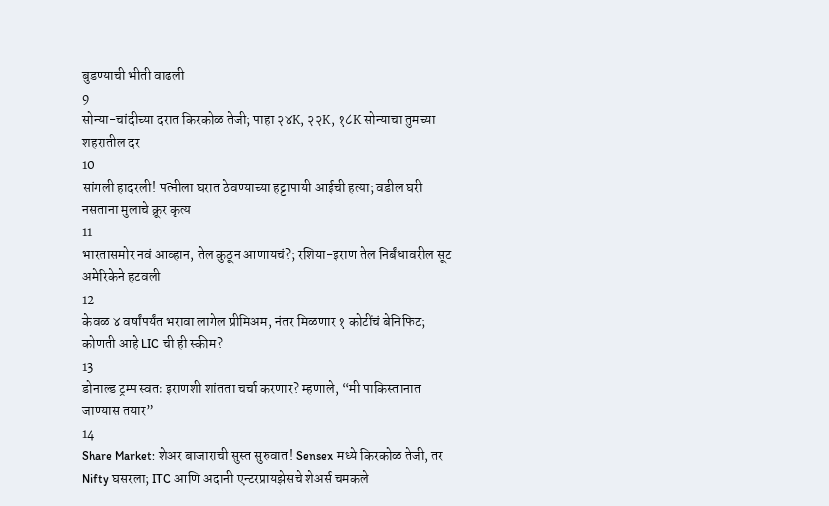बुडण्याची भीती वाढली
9
सोन्या-चांदीच्या दरात किरकोळ तेजी; पाहा २४K, २२K, १८K सोन्याचा तुमच्या शहरातील दर
10
सांगली हादरली! पत्नीला घरात ठेवण्याच्या हट्टापायी आईची हत्या; वडील घरी नसताना मुलाचे क्रूर कृत्य
11
भारतासमोर नवं आव्हान, तेल कुठून आणायचं?; रशिया-इराण तेल निर्बंधावरील सूट अमेरिकेने हटवली
12
केवळ ४ वर्षांपर्यंत भरावा लागेल प्रीमिअम, नंतर मिळणार १ कोटींचं बेनिफिट; कोणती आहे LIC ची ही स्कीम?
13
डोनाल्ड ट्रम्प स्वतः इराणशी शांतता चर्चा करणार? म्हणाले, “मी पाकिस्तानात जाण्यास तयार”
14
Share Market: शेअर बाजाराची सुस्त सुरुवात! Sensex मध्ये किरकोळ तेजी, तर Nifty घसरला; ITC आणि अदानी एन्टरप्रायझेसचे शेअर्स चमकले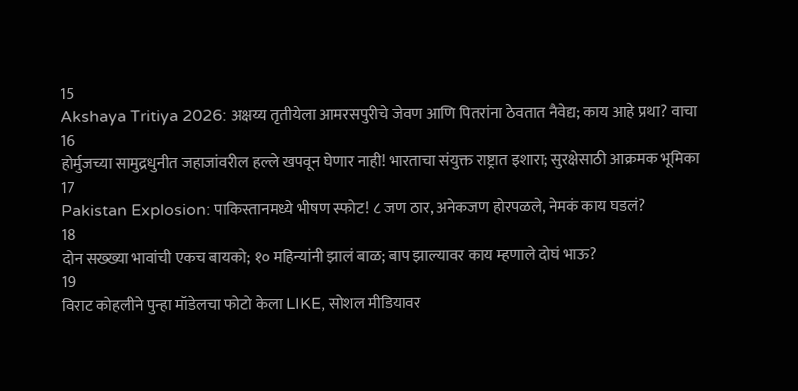15
Akshaya Tritiya 2026: अक्षय्य तृतीयेला आमरसपुरीचे जेवण आणि पितरांना ठेवतात नैवेद्य; काय आहे प्रथा? वाचा
16
होर्मुजच्या सामुद्रधुनीत जहाजांवरील हल्ले खपवून घेणार नाही! भारताचा संयुक्त राष्ट्रात इशारा; सुरक्षेसाठी आक्रमक भूमिका
17
Pakistan Explosion: पाकिस्तानमध्ये भीषण स्फोट! ८ जण ठार, अनेकजण होरपळले, नेमकं काय घडलं?
18
दोन सख्ख्या भावांची एकच बायको; १० महिन्यांनी झालं बाळ; बाप झाल्यावर काय म्हणाले दोघं भाऊ?
19
विराट कोहलीने पुन्हा मॉडेलचा फोटो केला LIKE, सोशल मीडियावर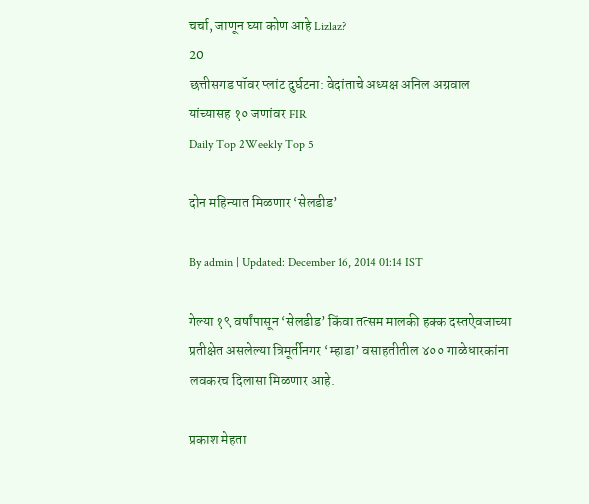चर्चा, जाणून घ्या कोण आहे Lizlaz?
20
छत्तीसगड पॉवर प्लांट दुर्घटना: वेदांताचे अध्यक्ष अनिल अग्रवाल यांच्यासह १० जणांवर FIR
Daily Top 2Weekly Top 5

दोन महिन्यात मिळणार ‘सेलडीड’

By admin | Updated: December 16, 2014 01:14 IST

गेल्या १९ वर्षांपासून ‘सेलडीड’ किंवा तत्सम मालकी हक्क दस्तऐवजाच्या प्रतीक्षेत असलेल्या त्रिमूर्तीनगर ‘म्हाडा’ वसाहतीतील ४०० गाळेधारकांना लवकरच दिलासा मिळणार आहे.

प्रकाश मेहता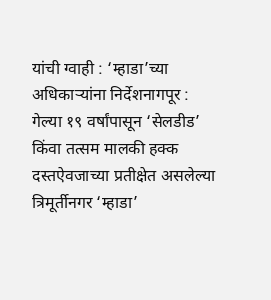यांची ग्वाही : ‘म्हाडा’च्या अधिकाऱ्यांना निर्देशनागपूर : गेल्या १९ वर्षांपासून ‘सेलडीड’ किंवा तत्सम मालकी हक्क दस्तऐवजाच्या प्रतीक्षेत असलेल्या त्रिमूर्तीनगर ‘म्हाडा’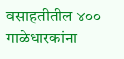वसाहतीतील ४०० गाळेधारकांना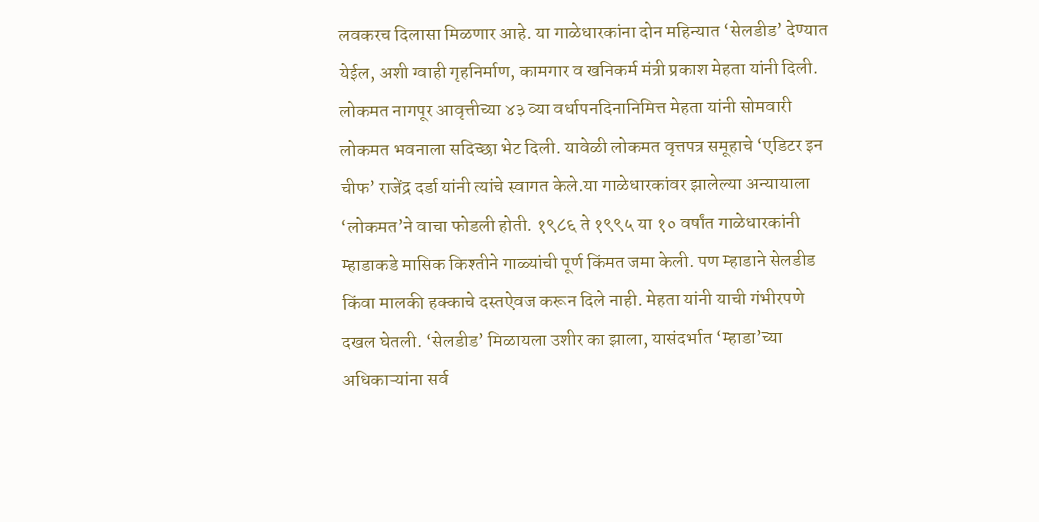लवकरच दिलासा मिळणार आहे. या गाळेधारकांना दोन महिन्यात ‘सेलडीड’ देण्यात येईल, अशी ग्वाही गृहनिर्माण, कामगार व खनिकर्म मंत्री प्रकाश मेहता यांनी दिली. लोकमत नागपूर आवृत्तीच्या ४३ व्या वर्धापनदिनानिमित्त मेहता यांनी सोमवारी लोकमत भवनाला सदिच्छा भेट दिली. यावेळी लोकमत वृत्तपत्र समूहाचे ‘एडिटर इन चीफ’ राजेंद्र दर्डा यांनी त्यांचे स्वागत केले.या गाळेधारकांवर झालेल्या अन्यायाला ‘लोकमत’ने वाचा फोडली होती. १९८६ ते १९९५ या १० वर्षांत गाळेधारकांनी म्हाडाकडे मासिक किश्तीने गाळ्यांची पूर्ण किंमत जमा केली. पण म्हाडाने सेलडीड किंवा मालकी हक्काचे दस्तऐवज करून दिले नाही. मेहता यांनी याची गंभीरपणे दखल घेतली. ‘सेलडीड’ मिळायला उशीर का झाला, यासंदर्भात ‘म्हाडा’च्या अधिकाऱ्यांना सर्व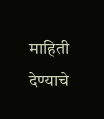माहिती देण्याचे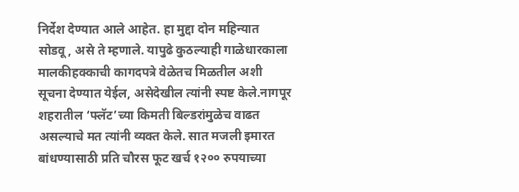निर्देश देण्यात आले आहेत. हा मुद्दा दोन महिन्यात सोडवू, असे ते म्हणाले. यापुढे कुठल्याही गाळेधारकाला मालकीहक्काची कागदपत्रे वेळेतच मिळतील अशी सूचना देण्यात येईल, असेदेखील त्यांनी स्पष्ट केले.नागपूर शहरातील ‘फ्लॅट’च्या किमती बिल्डरांमुळेच वाढत असल्याचे मत त्यांनी व्यक्त केले. सात मजली इमारत बांधण्यासाठी प्रति चौरस फूट खर्च १२०० रुपयाच्या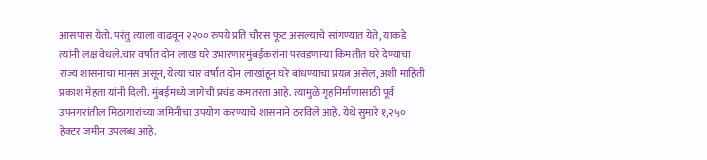आसपास येतो. परंतु त्याला वाढवून २२०० रुपये प्रति चौरस फूट असल्याचे सांगण्यात येते, याकडे त्यांनी लक्ष वेधले.चार वर्षांत दोन लाख घरे उभारणारमुंबईकरांना परवडणाऱ्या किमतीत घरे देण्याचा राज्य शासनाचा मानस असून, येत्या चार वर्षांत दोन लाखांहून घरे बांधण्याचा प्रयत्न असेल, अशी माहिती प्रकाश मेहता यांनी दिली. मुंबईमध्ये जागेची प्रचंड कमतरता आहे. त्यामुळे गृहनिर्माणासाठी पूर्व उपनगरांतील मिठागारांच्या जमिनीचा उपयोग करण्याचे शासनाने ठरविले आहे. येथे सुमारे १,२५० हेक्टर जमीन उपलब्ध आहे.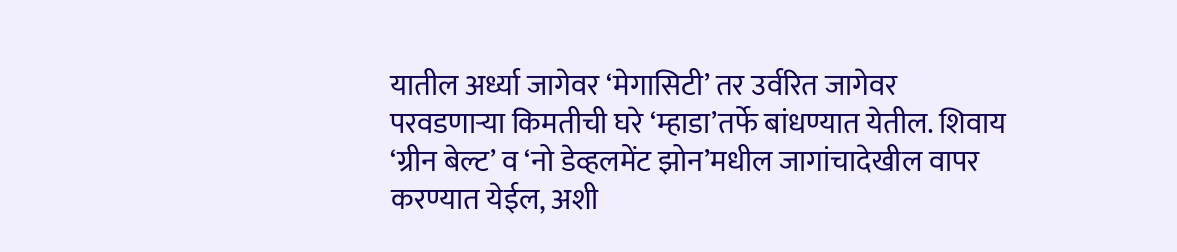यातील अर्ध्या जागेवर ‘मेगासिटी’ तर उर्वरित जागेवर परवडणाऱ्या किमतीची घरे ‘म्हाडा’तर्फे बांधण्यात येतील. शिवाय ‘ग्रीन बेल्ट’ व ‘नो डेव्हलमेंट झोन’मधील जागांचादेखील वापर करण्यात येईल, अशी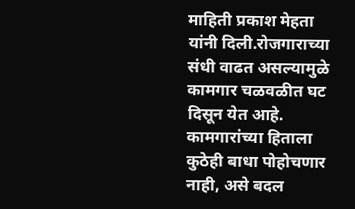माहिती प्रकाश मेहता यांनी दिली.रोजगाराच्या संधी वाढत असल्यामुळे कामगार चळवळीत घट दिसून येत आहे. कामगारांच्या हिताला कुठेही बाधा पोहोचणार नाही, असे बदल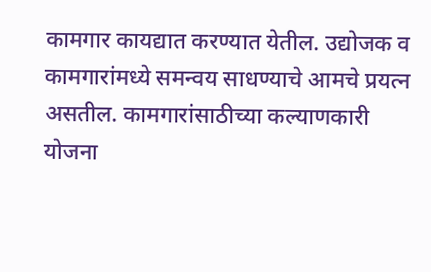कामगार कायद्यात करण्यात येतील. उद्योजक व कामगारांमध्ये समन्वय साधण्याचे आमचे प्रयत्न असतील. कामगारांसाठीच्या कल्याणकारी योजना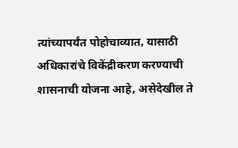त्यांच्यापर्यंत पोहोचाव्यात, यासाठी अधिकारांचे विकेंद्रीकरण करण्याची शासनाची योजना आहे, असेदेखील ते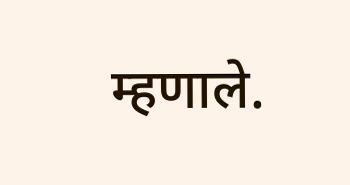म्हणाले.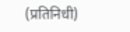(प्रतिनिधी)